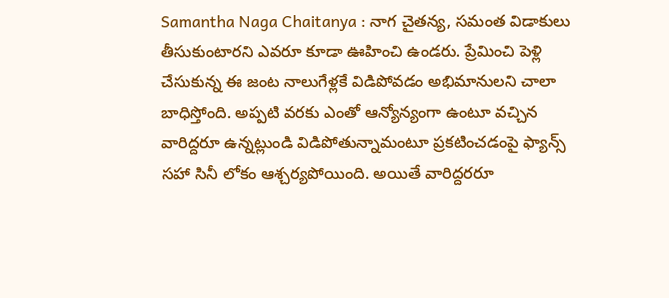Samantha Naga Chaitanya : నాగ చైతన్య, సమంత విడాకులు తీసుకుంటారని ఎవరూ కూడా ఊహించి ఉండరు. ప్రేమించి పెళ్లి చేసుకున్న ఈ జంట నాలుగేళ్లకే విడిపోవడం అభిమానులని చాలా బాధిస్తోంది. అప్పటి వరకు ఎంతో ఆన్యోన్యంగా ఉంటూ వచ్చిన వారిద్దరూ ఉన్నట్లుండి విడిపోతున్నామంటూ ప్రకటించడంపై ఫ్యాన్స్ సహా సినీ లోకం ఆశ్చర్యపోయింది. అయితే వారిద్దరరూ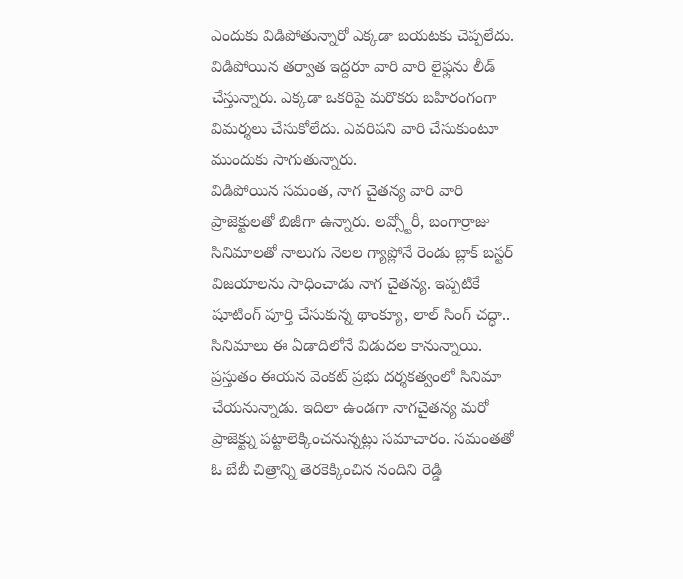ఎందుకు విడిపోతున్నారో ఎక్కడా బయటకు చెప్పలేదు. విడిపోయిన తర్వాత ఇద్దరూ వారి వారి లైఫ్లను లీడ్ చేస్తున్నారు. ఎక్కడా ఒకరిపై మరొకరు బహిరంగంగా విమర్శలు చేసుకోలేదు. ఎవరిపని వారి చేసుకుంటూ ముందుకు సాగుతున్నారు.
విడిపోయిన సమంత, నాగ చైతన్య వారి వారి ప్రాజెక్టులతో బిజీగా ఉన్నారు. లవ్స్టోరీ, బంగార్రాజు సినిమాలతో నాలుగు నెలల గ్యాప్లోనే రెండు బ్లాక్ బస్టర్ విజయాలను సాధించాడు నాగ చైతన్య. ఇప్పటికే షూటింగ్ పూర్తి చేసుకున్న థాంక్యూ, లాల్ సింగ్ చద్ధా.. సినిమాలు ఈ ఏడాదిలోనే విడుదల కానున్నాయి. ప్రస్తుతం ఈయన వెంకట్ ప్రభు దర్శకత్వంలో సినిమా చేయనున్నాడు. ఇదిలా ఉండగా నాగచైతన్య మరో ప్రాజెక్ట్ను పట్టాలెక్కించనున్నట్లు సమాచారం. సమంతతో ఓ బేబీ చిత్రాన్ని తెరకెక్కించిన నందిని రెడ్డి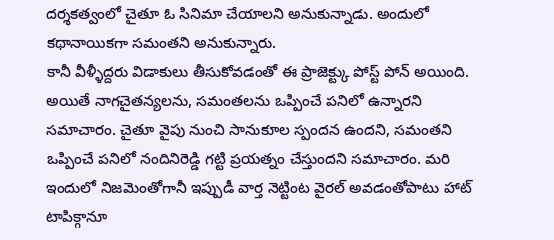దర్శకత్వంలో చైతూ ఓ సినిమా చేయాలని అనుకున్నాడు. అందులో కథానాయికగా సమంతని అనుకున్నారు.
కానీ వీళ్ళీద్దరు విడాకులు తీసుకోవడంతో ఈ ప్రాజెక్ట్కు పోస్ట్ పోన్ అయింది. అయితే నాగచైతన్యలను, సమంతలను ఒప్పించే పనిలో ఉన్నారని సమాచారం. చైతూ వైపు నుంచి సానుకూల స్పందన ఉందని, సమంతని ఒప్పించే పనిలో నందినిరెడ్డి గట్టి ప్రయత్నం చేస్తుందని సమాచారం. మరి ఇందులో నిజమెంతోగానీ ఇప్పుడీ వార్త నెట్టింట వైరల్ అవడంతోపాటు హాట్ టాపిక్గానూ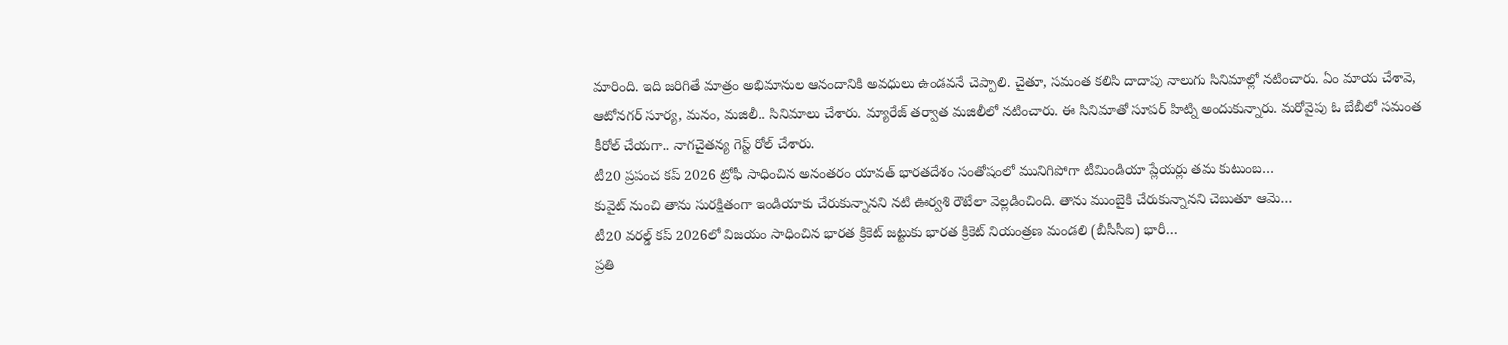మారింది. ఇది జరిగితే మాత్రం అభిమానుల ఆనందానికి అవధులు ఉండవనే చెప్పాలి. చైతూ, సమంత కలిసి దాదాపు నాలుగు సినిమాల్లో నటించారు. ఏం మాయ చేశావె, ఆటోనగర్ సూర్య, మనం, మజిలీ.. సినిమాలు చేశారు. మ్యారేజ్ తర్వాత మజిలీలో నటించారు. ఈ సినిమాతో సూపర్ హిట్ని అందుకున్నారు. మరోవైపు ఓ బేబీలో సమంత కీరోల్ చేయగా.. నాగచైతన్య గెస్ట్ రోల్ చేశారు.
టీ20 ప్రపంచ కప్ 2026 ట్రోఫీ సాధించిన అనంతరం యావత్ భారతదేశం సంతోషంలో మునిగిపోగా టీమిండియా ప్లేయర్లు తమ కుటుంబ…
కువైట్ నుంచి తాను సురక్షితంగా ఇండియాకు చేరుకున్నానని నటి ఊర్వశి రౌటేలా వెల్లడించింది. తాను ముంబైకి చేరుకున్నానని చెబుతూ ఆమె…
టీ20 వరల్డ్ కప్ 2026లో విజయం సాధించిన భారత క్రికెట్ జట్టుకు భారత క్రికెట్ నియంత్రణ మండలి (బీసీసీఐ) భారీ…
ప్రతి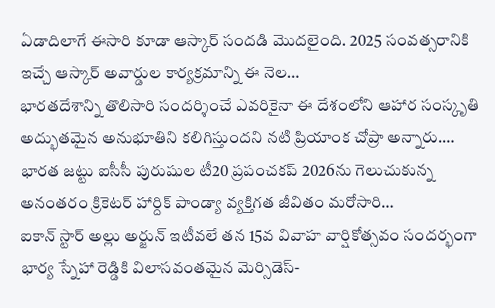ఏడాదిలాగే ఈసారి కూడా ఆస్కార్ సందడి మొదలైంది. 2025 సంవత్సరానికి ఇచ్చే ఆస్కార్ అవార్డుల కార్యక్రమాన్ని ఈ నెల…
భారతదేశాన్ని తొలిసారి సందర్శించే ఎవరికైనా ఈ దేశంలోని ఆహార సంస్కృతి అద్భుతమైన అనుభూతిని కలిగిస్తుందని నటి ప్రియాంక చోప్రా అన్నారు.…
భారత జట్టు ఐసీసీ పురుషుల టీ20 ప్రపంచకప్ 2026ను గెలుచుకున్న అనంతరం క్రికెటర్ హార్దిక్ పాండ్యా వ్యక్తిగత జీవితం మరోసారి…
ఐకాన్ స్టార్ అల్లు అర్జున్ ఇటీవలే తన 15వ వివాహ వార్షికోత్సవం సందర్భంగా భార్య స్నేహా రెడ్డికి విలాసవంతమైన మెర్సిడెస్-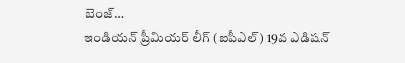బెంజ్…
ఇండియన్ ప్రీమియర్ లీగ్ (ఐపీఎల్) 19వ ఎడిషన్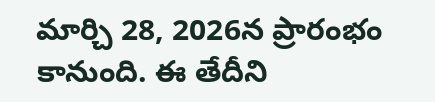మార్చి 28, 2026న ప్రారంభం కానుంది. ఈ తేదీని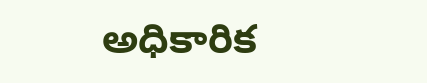అధికారిక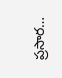ప్రసార…